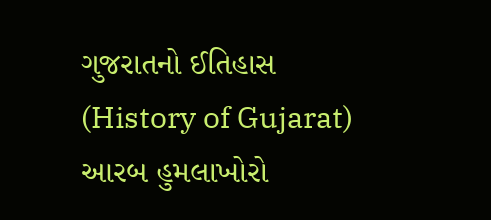ગુજરાતનો ઈતિહાસ (History of Gujarat)
આરબ હુમલાખોરો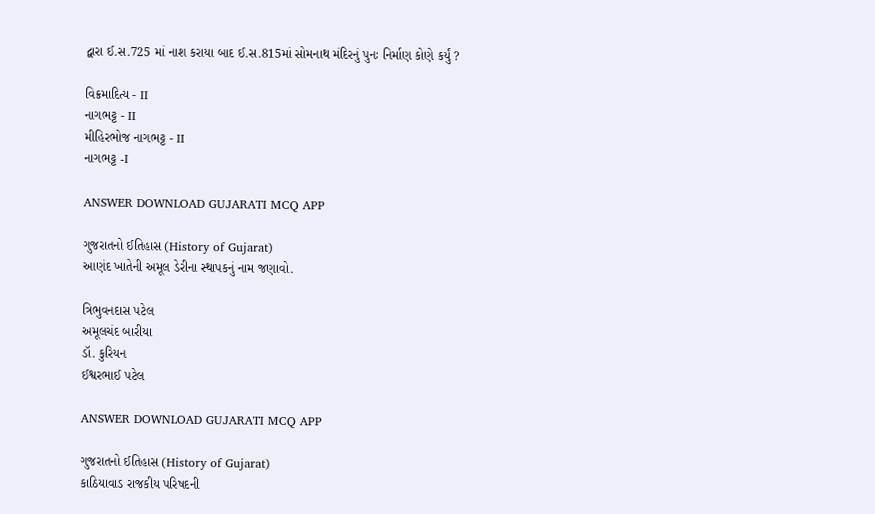દ્વારા ઈ.સ.725 માં નાશ કરાયા બાદ ઈ.સ.815માં સોમનાથ મંદિરનું પુનઃ નિર્માણ કોણે કર્યું ?

વિક્રમાદિત્ય - II
નાગભટ્ટ - II
મીહિરભોજ નાગભટ્ટ - II
નાગભટ્ટ -I

ANSWER DOWNLOAD GUJARATI MCQ APP

ગુજરાતનો ઈતિહાસ (History of Gujarat)
આણંદ ખાતેની અમૂલ ડેરીના સ્થાપકનું નામ જણાવો.

ત્રિભુવનદાસ પટેલ
અમૂલચંદ બારીયા
ડૉ. કુરિયન
ઈશ્વરભાઈ પટેલ

ANSWER DOWNLOAD GUJARATI MCQ APP

ગુજરાતનો ઈતિહાસ (History of Gujarat)
કાઠિયાવાડ રાજકીય પરિષદની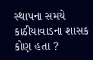સ્થાપના સમયે કાઠીયાવાડના શાસક કોણ હતા ?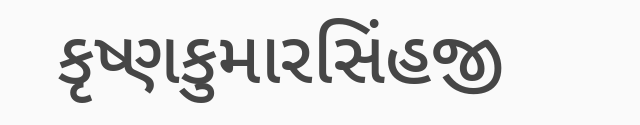કૃષ્ણકુમારસિંહજી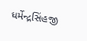ધર્મેન્દ્રસિંહજી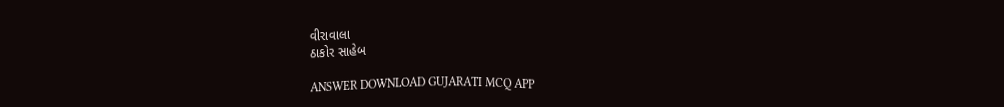વીરાવાલા
ઠાકોર સાહેબ

ANSWER DOWNLOAD GUJARATI MCQ APP